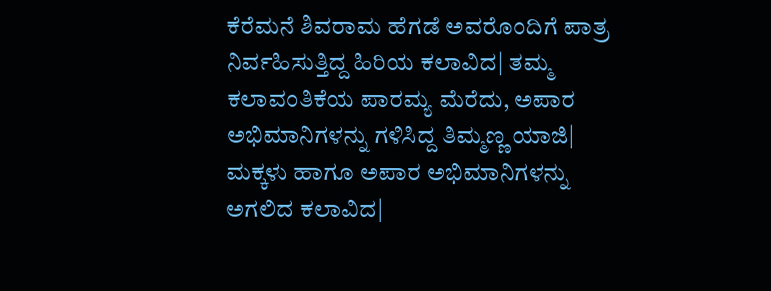ಕೆರೆಮನೆ ಶಿವರಾಮ ಹೆಗಡೆ ಅವರೊಂದಿಗೆ ಪಾತ್ರ ನಿರ್ವಹಿಸುತ್ತಿದ್ದ ಹಿರಿಯ ಕಲಾವಿದ| ತಮ್ಮ ಕಲಾವಂತಿಕೆಯ ಪಾರಮ್ಯ ಮೆರೆದು, ಅಪಾರ ಅಭಿಮಾನಿಗಳನ್ನು ಗಳಿಸಿದ್ದ ತಿಮ್ಮಣ್ಣ ಯಾಜಿ| ಮಕ್ಕಳು ಹಾಗೂ ಅಪಾರ ಅಭಿಮಾನಿಗಳನ್ನು ಅಗಲಿದ ಕಲಾವಿದ|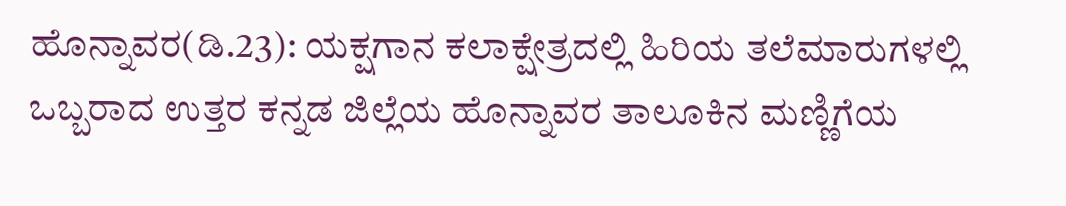ಹೊನ್ನಾವರ(ಡಿ.23): ಯಕ್ಷಗಾನ ಕಲಾಕ್ಷೇತ್ರದಲ್ಲಿ ಹಿರಿಯ ತಲೆಮಾರುಗಳಲ್ಲಿ ಒಬ್ಬರಾದ ಉತ್ತರ ಕನ್ನಡ ಜಿಲ್ಲೆಯ ಹೊನ್ನಾವರ ತಾಲೂಕಿನ ಮಣ್ಣಿಗೆಯ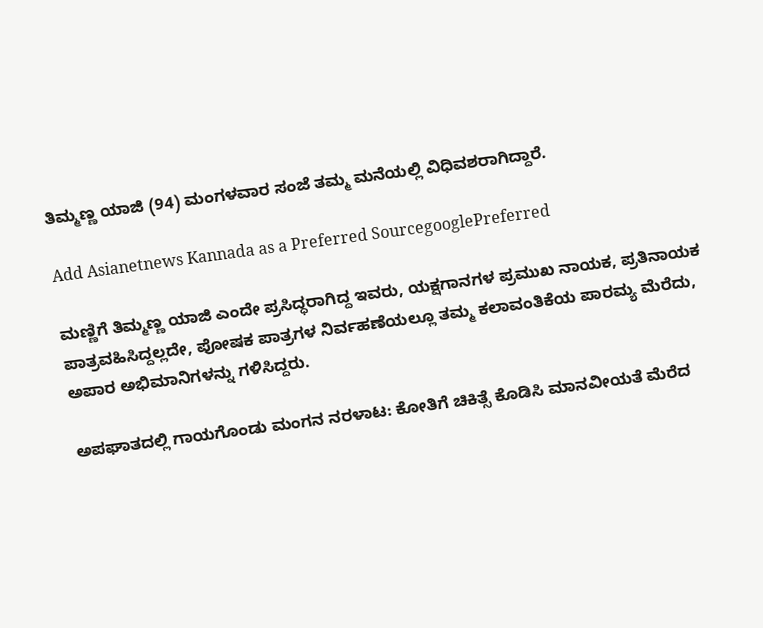ತಿಮ್ಮಣ್ಣ ಯಾಜಿ (94) ಮಂಗಳವಾರ ಸಂಜೆ ತಮ್ಮ ಮನೆಯಲ್ಲಿ ವಿಧಿವಶರಾಗಿದ್ದಾರೆ.

Add Asianetnews Kannada as a Preferred SourcegooglePreferred

ಮಣ್ಣಿಗೆ ತಿಮ್ಮಣ್ಣ ಯಾಜಿ ಎಂದೇ ಪ್ರಸಿದ್ಧರಾಗಿದ್ದ ಇವರು, ಯಕ್ಷಗಾನಗಳ ಪ್ರಮುಖ ನಾಯಕ, ಪ್ರತಿನಾಯಕ ಪಾತ್ರವಹಿಸಿದ್ದಲ್ಲದೇ, ಪೋಷಕ ಪಾತ್ರಗಳ ನಿರ್ವಹಣೆಯಲ್ಲೂ ತಮ್ಮ ಕಲಾವಂತಿಕೆಯ ಪಾರಮ್ಯ ಮೆರೆದು, ಅಪಾರ ಅಭಿಮಾನಿಗಳನ್ನು ಗಳಿಸಿದ್ದರು.

ಅಪಘಾತದಲ್ಲಿ ಗಾಯಗೊಂಡು ಮಂಗನ ನರಳಾಟ: ಕೋತಿಗೆ ಚಿಕಿತ್ಸೆ ಕೊಡಿಸಿ ಮಾನವೀಯತೆ ಮೆರೆದ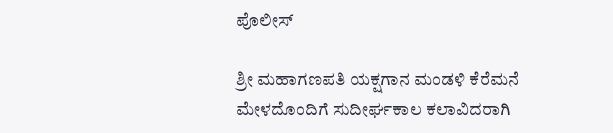ಪೊಲೀಸ್‌

ಶ್ರೀ ಮಹಾಗಣಪತಿ ಯಕ್ಷಗಾನ ಮಂಡಳಿ ಕೆರೆಮನೆ ಮೇಳದೊಂದಿಗೆ ಸುದೀರ್ಘಕಾಲ ಕಲಾವಿದರಾಗಿ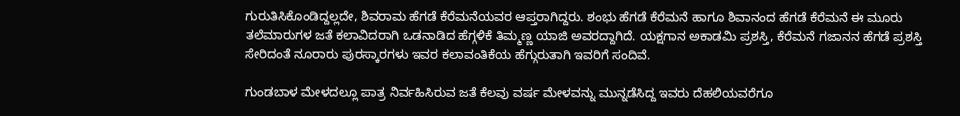ಗುರುತಿಸಿಕೊಂಡಿದ್ದಲ್ಲದೇ, ಶಿವರಾಮ ಹೆಗಡೆ ಕೆರೆಮನೆಯವರ ಆಪ್ತರಾಗಿದ್ದರು. ಶಂಭು ಹೆಗಡೆ ಕೆರೆಮನೆ ಹಾಗೂ ಶಿವಾನಂದ ಹೆಗಡೆ ಕೆರೆಮನೆ ಈ ಮೂರು ತಲೆಮಾರುಗಳ ಜತೆ ಕಲಾವಿದರಾಗಿ ಒಡನಾಡಿದ ಹೆಗ್ಗಳಿಕೆ ತಿಮ್ಮಣ್ಣ ಯಾಜಿ ಅವರದ್ದಾಗಿದೆ. ಯಕ್ಷಗಾನ ಅಕಾಡಮಿ ಪ್ರಶಸ್ತಿ, ಕೆರೆಮನೆ ಗಜಾನನ ಹೆಗಡೆ ಪ್ರಶಸ್ತಿ ಸೇರಿದಂತೆ ನೂರಾರು ಪುರಸ್ಕಾರಗಳು ಇವರ ಕಲಾವಂತಿಕೆಯ ಹೆಗ್ಗುರುತಾಗಿ ಇವರಿಗೆ ಸಂದಿವೆ.

ಗುಂಡಬಾಳ ಮೇಳದಲ್ಲೂ ಪಾತ್ರ ನಿರ್ವಹಿಸಿರುವ ಜತೆ ಕೆಲವು ವರ್ಷ ಮೇಳವನ್ನು ಮುನ್ನಡೆಸಿದ್ದ ಇವರು ದೆಹಲಿಯವರೆಗೂ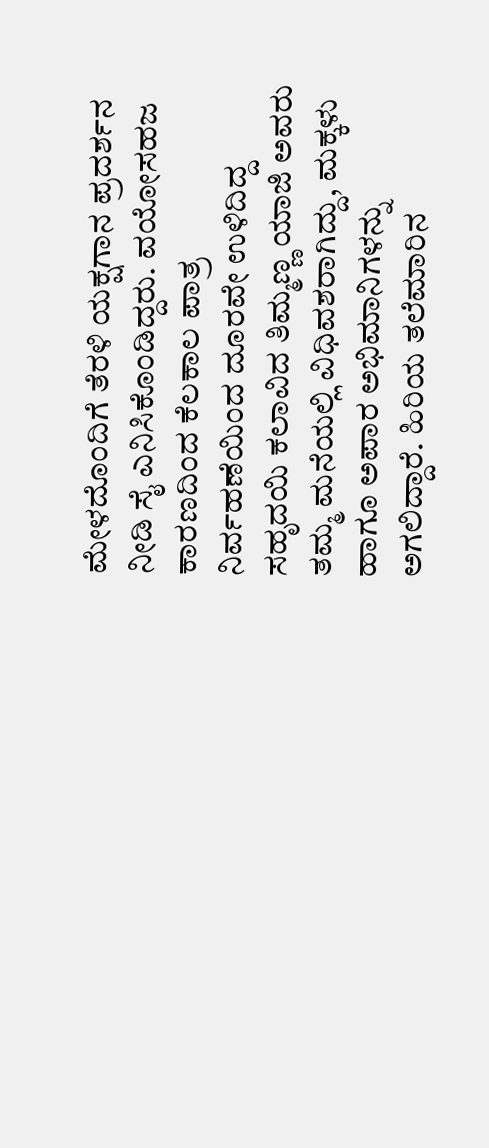ಮೇಳದೊಂದಿಗೆ ತೆರಳಿ ಯಕ್ಷಗಾನ ಪ್ರದರ್ಶನ ನೀಡಿ ಸೈ ಎನಿಸಿಕೊಂಡಿದ್ದರು. ವಯೋಸಹಜ ಕಾರಣದಿಂದ ಕೆಲಕಾಲ ಪಾತ್ರ ನಿರ್ವಹಣೆಯಿಂದ ದೂರವೇ ಉಳಿದಿದ್ದ ಸಹೃದಯಿ ಕಲಾವಿದ ತಿಮ್ಮಣ್ಣ ಯಾಜಿ ಅವರು ತಮ್ಮ ಮನೆಯಲ್ಲಿ ವಿಧಿವಶರಾಗಿದ್ದು, ಮಕ್ಕಳು ಹಾಗೂ ಅಪಾರ ಅಭಿಮಾನಿಗಳನ್ನು ಅಗಲಿದ್ದಾರೆ. ಹಿರಿಯ ತಲೆಮಾರಿನ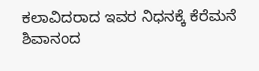ಕಲಾವಿದರಾದ ಇವರ ನಿಧನಕ್ಕೆ ಕೆರೆಮನೆ ಶಿವಾನಂದ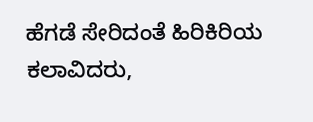ಹೆಗಡೆ ಸೇರಿದಂತೆ ಹಿರಿಕಿರಿಯ ಕಲಾವಿದರು,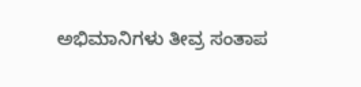ಅಭಿಮಾನಿಗಳು ತೀವ್ರ ಸಂತಾಪ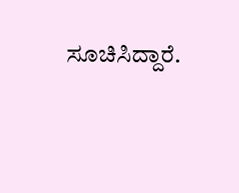ಸೂಚಿಸಿದ್ದಾರೆ.